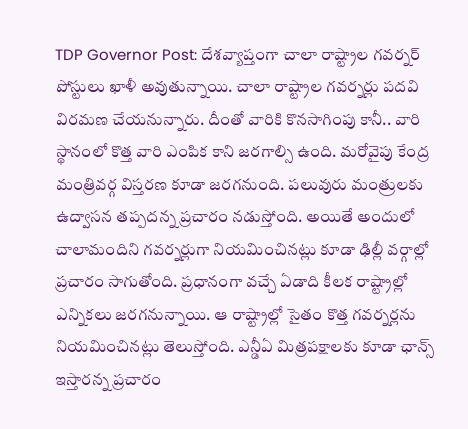TDP Governor Post: దేశవ్యాప్తంగా చాలా రాష్ట్రాల గవర్నర్ పోస్టులు ఖాళీ అవుతున్నాయి. చాలా రాష్ట్రాల గవర్నర్లు పదవి విరమణ చేయనున్నారు. దీంతో వారికి కొనసాగింపు కానీ.. వారి స్థానంలో కొత్త వారి ఎంపిక కాని జరగాల్సి ఉంది. మరోవైపు కేంద్ర మంత్రివర్గ విస్తరణ కూడా జరగనుంది. పలువురు మంత్రులకు ఉద్వాసన తప్పదన్న ప్రచారం నడుస్తోంది. అయితే అందులో చాలామందిని గవర్నర్లుగా నియమించినట్లు కూడా ఢిల్లీ వర్గాల్లో ప్రచారం సాగుతోంది. ప్రధానంగా వచ్చే ఏడాది కీలక రాష్ట్రాల్లో ఎన్నికలు జరగనున్నాయి. ఆ రాష్ట్రాల్లో సైతం కొత్త గవర్నర్లను నియమించినట్లు తెలుస్తోంది. ఎన్డీఏ మిత్రపక్షాలకు కూడా ఛాన్స్ ఇస్తారన్న ప్రచారం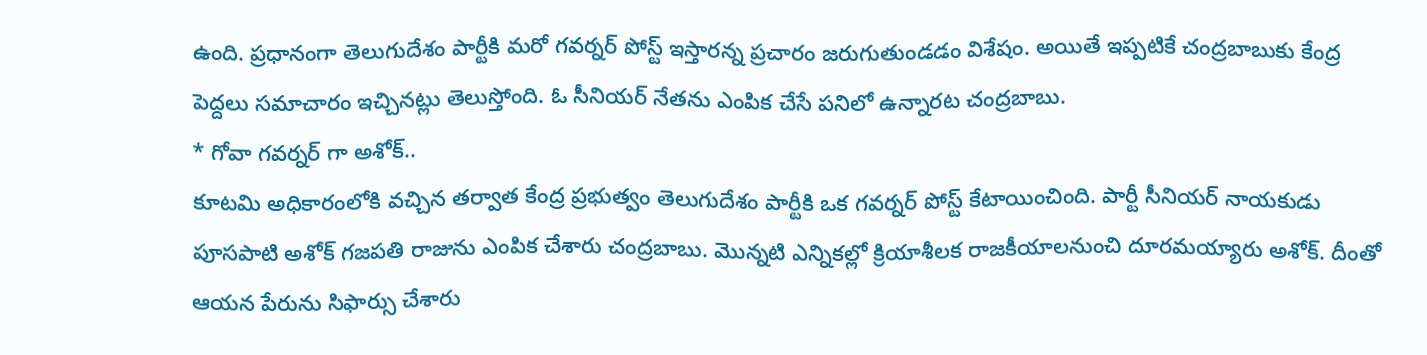ఉంది. ప్రధానంగా తెలుగుదేశం పార్టీకి మరో గవర్నర్ పోస్ట్ ఇస్తారన్న ప్రచారం జరుగుతుండడం విశేషం. అయితే ఇప్పటికే చంద్రబాబుకు కేంద్ర పెద్దలు సమాచారం ఇచ్చినట్లు తెలుస్తోంది. ఓ సీనియర్ నేతను ఎంపిక చేసే పనిలో ఉన్నారట చంద్రబాబు.
* గోవా గవర్నర్ గా అశోక్..
కూటమి అధికారంలోకి వచ్చిన తర్వాత కేంద్ర ప్రభుత్వం తెలుగుదేశం పార్టీకి ఒక గవర్నర్ పోస్ట్ కేటాయించింది. పార్టీ సీనియర్ నాయకుడు పూసపాటి అశోక్ గజపతి రాజును ఎంపిక చేశారు చంద్రబాబు. మొన్నటి ఎన్నికల్లో క్రియాశీలక రాజకీయాలనుంచి దూరమయ్యారు అశోక్. దీంతో ఆయన పేరును సిఫార్సు చేశారు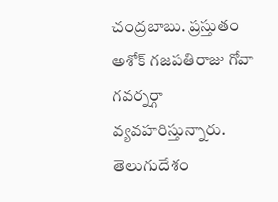చంద్రబాబు. ప్రస్తుతం అశోక్ గజపతిరాజు గోవా గవర్నర్గా వ్యవహరిస్తున్నారు. తెలుగుదేశం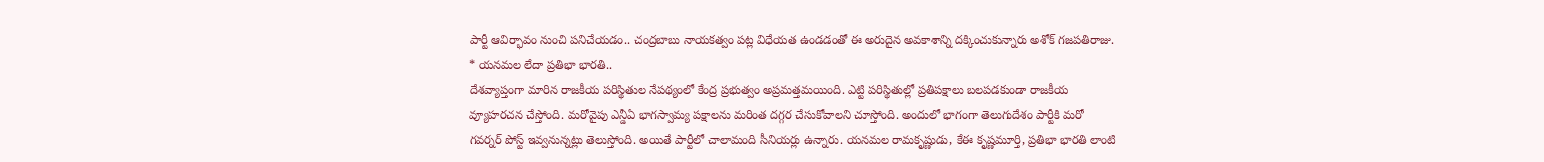పార్టీ ఆవిర్భావం నుంచి పనిచేయడం.. చంద్రబాబు నాయకత్వం పట్ల విధేయత ఉండడంతో ఈ అరుదైన అవకాశాన్ని దక్కించుకున్నారు అశోక్ గజపతిరాజు.
* యనమల లేదా ప్రతిభా భారతి..
దేశవ్యాప్తంగా మారిన రాజకీయ పరిస్థితుల నేపథ్యంలో కేంద్ర ప్రభుత్వం అప్రమత్తమయింది. ఎట్టి పరిస్థితుల్లో ప్రతిపక్షాలు బలపడకుండా రాజకీయ వ్యూహరచన చేస్తోంది. మరోవైపు ఎన్డీఏ భాగస్వామ్య పక్షాలను మరింత దగ్గర చేసుకోవాలని చూస్తోంది. అందులో భాగంగా తెలుగుదేశం పార్టీకి మరో గవర్నర్ పోస్ట్ ఇవ్వనున్నట్లు తెలుస్తోంది. అయితే పార్టీలో చాలామంది సీనియర్లు ఉన్నారు. యనమల రామకృష్ణుడు, కేఈ కృష్ణమూర్తి, ప్రతిభా భారతి లాంటి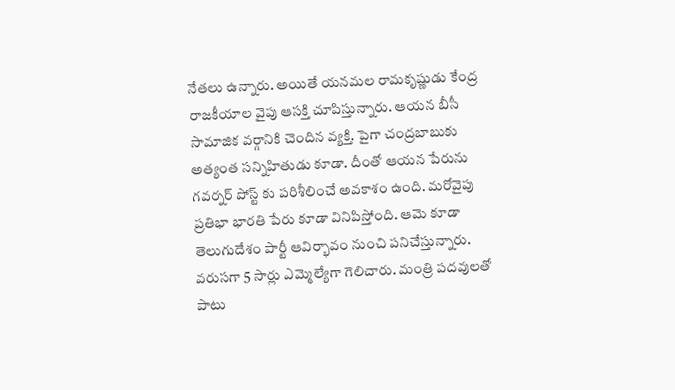నేతలు ఉన్నారు. అయితే యనమల రామకృష్ణుడు కేంద్ర రాజకీయాల వైపు ఆసక్తి చూపిస్తున్నారు. ఆయన బీసీ సామాజిక వర్గానికి చెందిన వ్యక్తి. పైగా చంద్రబాబుకు అత్యంత సన్నిహితుడు కూడా. దీంతో ఆయన పేరును గవర్నర్ పోస్ట్ కు పరిశీలించే అవకాశం ఉంది. మరోవైపు ప్రతిభా భారతి పేరు కూడా వినిపిస్తోంది. ఆమె కూడా తెలుగుదేశం పార్టీ ఆవిర్భావం నుంచి పనిచేస్తున్నారు. వరుసగా 5 సార్లు ఎమ్మెల్యేగా గెలిచారు. మంత్రి పదవులతో పాటు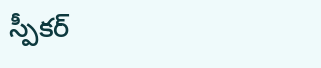స్పీకర్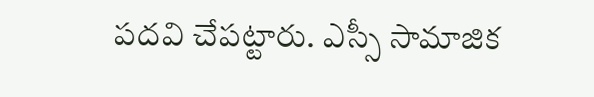పదవి చేపట్టారు. ఎస్సీ సామాజిక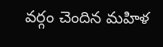వర్గం చెందిన మహిళ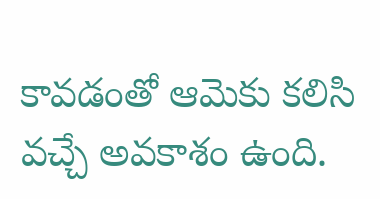కావడంతో ఆమెకు కలిసి వచ్చే అవకాశం ఉంది.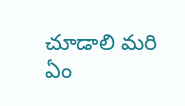చూడాలి మరి ఏం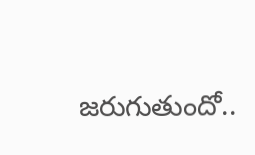జరుగుతుందో..